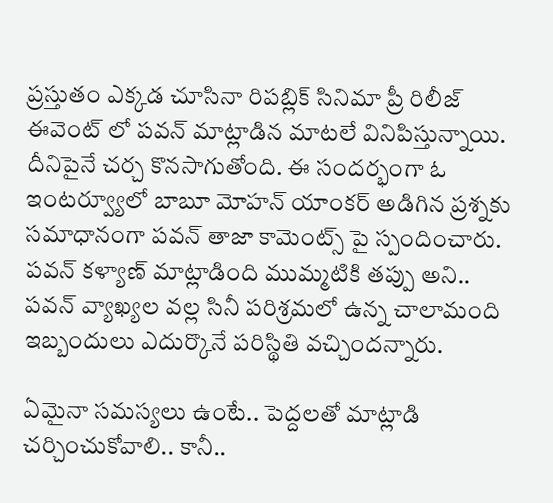ప్రస్తుతం ఎక్కడ చూసినా రిపబ్లిక్ సినిమా ప్రీ రిలీజ్ ఈవెంట్ లో పవన్ మాట్లాడిన మాటలే వినిపిస్తున్నాయి. దీనిపైనే చర్చ కొనసాగుతోంది. ఈ సందర్భంగా ఓ ఇంటర్వ్యూలో బాబూ మోహన్ యాంకర్ అడిగిన ప్రశ్నకు సమాధానంగా పవన్ తాజా కామెంట్స్ పై స్పందించారు. పవన్ కళ్యాణ్ మాట్లాడింది ముమ్మటికి తప్పు అని.. పవన్ వ్యాఖ్యల వల్ల సినీ పరిశ్రమలో ఉన్న చాలామంది ఇబ్బందులు ఎదుర్కొనే పరిస్థితి వచ్చిందన్నారు.

ఏమైనా సమస్యలు ఉంటే.. పెద్దలతో మాట్లాడి చర్చించుకోవాలి.. కానీ..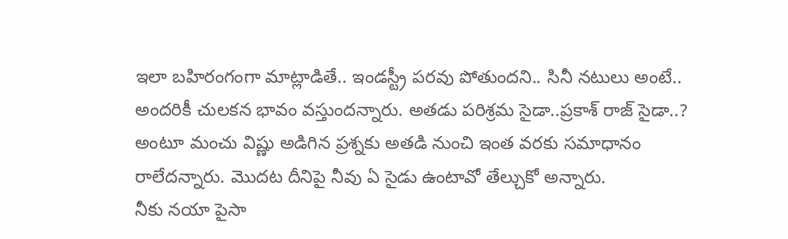ఇలా బహిరంగంగా మాట్లాడితే.. ఇండస్ట్రీ పరవు పోతుందని.. సినీ నటులు అంటే.. అందరికీ చులకన భావం వస్తుందన్నారు. అతడు పరిశ్రమ సైడా..ప్రకాశ్ రాజ్ సైడా..? అంటూ మంచు విష్ణు అడిగిన ప్రశ్నకు అతడి నుంచి ఇంత వరకు సమాధానం రాలేదన్నారు. మొదట దీనిపై నీవు ఏ సైడు ఉంటావో తేల్చుకో అన్నారు.
నీకు నయా పైసా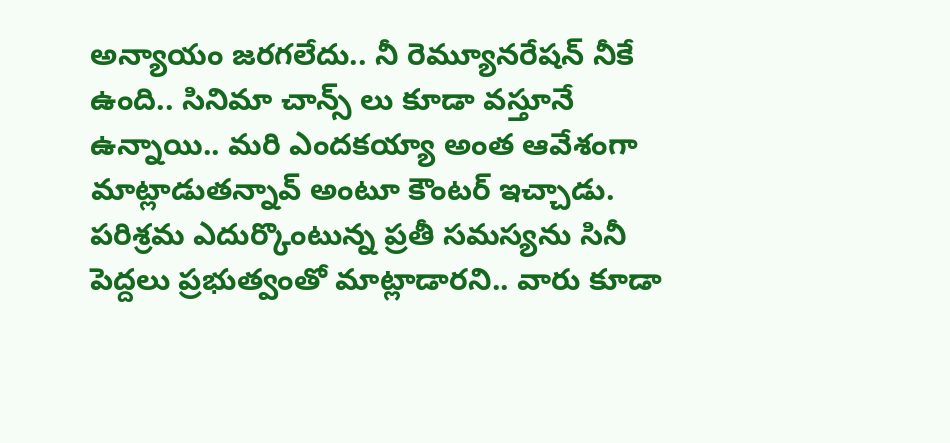అన్యాయం జరగలేదు.. నీ రెమ్యూనరేషన్ నీకే ఉంది.. సినిమా చాన్స్ లు కూడా వస్తూనే ఉన్నాయి.. మరి ఎందకయ్యా అంత ఆవేశంగా మాట్లాడుతన్నావ్ అంటూ కౌంటర్ ఇచ్చాడు. పరిశ్రమ ఎదుర్కొంటున్న ప్రతీ సమస్యను సినీ పెద్దలు ప్రభుత్వంతో మాట్లాడారని.. వారు కూడా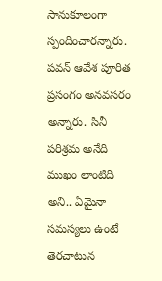సానుకూలంగా స్పందించారన్నారు.
పవన్ ఆవేశ పూరిత ప్రసంగం అనవసరం అన్నారు. సినీ పరిశ్రమ అనేది ముఖం లాంటిది అని.. ఏమైనా సమస్యలు ఉంటే తెరచాటున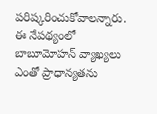పరిష్కరించుకోవాలన్నారు. ఈ నేపథ్యంలో బాబూమోహన్ వ్యాఖ్యలు ఎంతో ప్రాధాన్యతను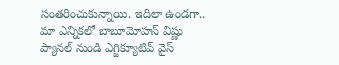సంతరించుకున్నాయి. ఇదిలా ఉండగా.. మా ఎన్నికలో బాబూమోహన్ విష్ణు ప్యానల్ నుండి ఎగ్జిక్యూటివ్ వైస్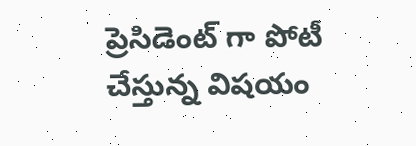ప్రెసిడెంట్ గా పోటీ చేస్తున్న విషయం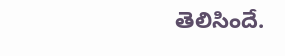తెలిసిందే.